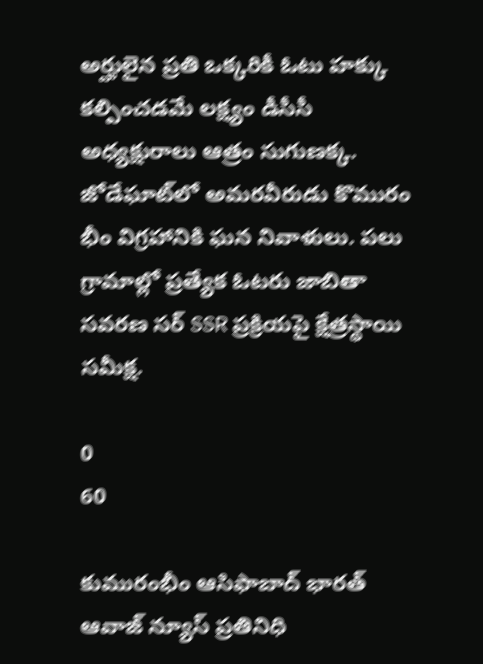అర్హులైన ప్రతి ఒక్కరికీ ఓటు హక్కు కల్పించడమే లక్ష్యం డీసీసీ అధ్యక్షురాలు ఆత్రం సుగుణక్క. జోడేఘాట్‌లో అమరవీరుడు కొమురం భీం విగ్రహానికి ఘన నివాళులు. పలు గ్రామాల్లో ప్రత్యేక ఓటరు జాబితా సవరణ సర్‌ SSR ప్రక్రియపై క్షేత్రస్థాయి సమీక్ష.

0
60

కుమురంభీం ఆసిఫాబాద్ భారత్ ఆవాజ్ న్యూస్ ప్రతినిధి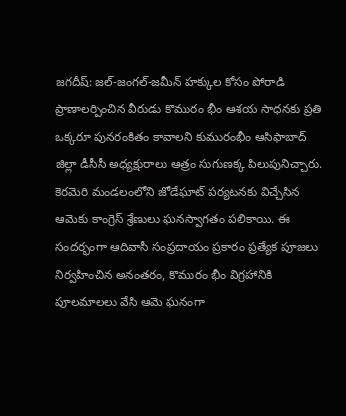జగదీష్: జల్-జంగల్-జమీన్ హక్కుల కోసం పోరాడి ప్రాణాలర్పించిన వీరుడు కొమురం భీం ఆశయ సాధనకు ప్రతి ఒక్కరూ పునరంకితం కావాలని కుమురంభీం ఆసిఫాబాద్ జిల్లా డీసీసీ అధ్యక్షురాలు ఆత్రం సుగుణక్క పిలుపునిచ్చారు. కెరమెరి మండలంలోని జోడేఘాట్ పర్యటనకు విచ్చేసిన ఆమెకు కాంగ్రెస్ శ్రేణులు ఘనస్వాగతం పలికాయి. ఈ సందర్భంగా ఆదివాసీ సంప్రదాయం ప్రకారం ప్రత్యేక పూజలు నిర్వహించిన అనంతరం, కొమురం భీం విగ్రహానికి పూలమాలలు వేసి ఆమె ఘనంగా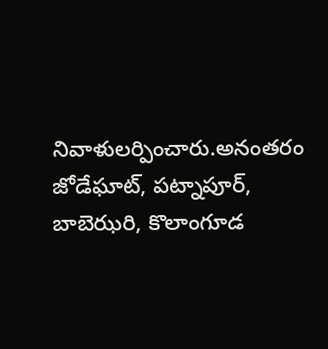నివాళులర్పించారు.అనంతరం జోడేఘాట్, పట్నాపూర్, బాబెఝరి, కొలాంగూడ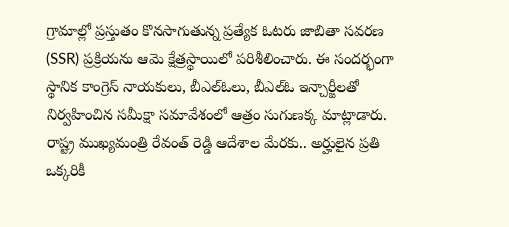గ్రామాల్లో ప్రస్తుతం కొనసాగుతున్న ప్రత్యేక ఓటరు జాబితా సవరణ (SSR) ప్రక్రియను ఆమె క్షేత్రస్థాయిలో పరిశీలించారు. ఈ సందర్భంగా స్థానిక కాంగ్రెస్ నాయకులు, బీఎల్ఓలు, బీఎల్ఓ ఇన్చార్జీలతో నిర్వహించిన సమీక్షా సమావేశంలో ఆత్రం సుగుణక్క మాట్లాడారు. రాష్ట్ర ముఖ్యమంత్రి రేవంత్ రెడ్డి ఆదేశాల మేరకు.. అర్హులైన ప్రతి ఒక్కరికీ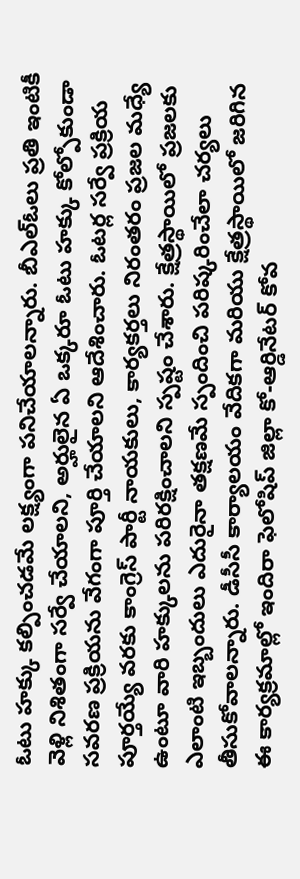ఓటు హక్కు కల్పించడమే లక్ష్యంగా పనిచేయాలన్నారు. బీఎల్ఓలు ప్రతి ఇంటికీ వెళ్లి నిశితంగా సర్వే చేయాలని, అర్హులైన ఏ ఒక్కరూ ఓటు హక్కు కోల్పోకుండా సవరణ ప్రక్రియను వేగంగా పూర్తి చేయాలని ఆదేశించారు. ఓటర్ల సర్వే ప్రక్రియ పూర్తయ్యే వరకు కాంగ్రెస్ పార్టీ నాయకులు, కార్యకర్తలు నిరంతరం ప్రజల మధ్యే ఉంటూ వారి హక్కులను పరిరక్షించాలని స్పష్టం చేశారు. క్షేత్రస్థాయిలో ప్రజలకు ఎలాంటి ఇబ్బందులు ఎదురైనా తక్షణమే స్పందించి పరిష్కరించేలా చర్యలు తీసుకోవాలన్నారు. డీసీసీ కార్యాలయం వేదికగా మరియు క్షేత్రస్థాయిలో జరిగిన ఈ కార్యక్రమాల్లో ఇందిరా ఫెలోషిప్ జిల్లా కో-ఆర్డినేటర్ కోవ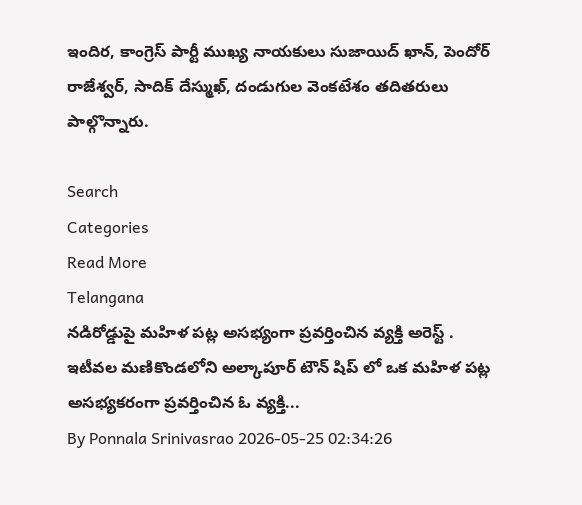ఇందిర, కాంగ్రెస్ పార్టీ ముఖ్య నాయకులు సుజాయిద్ ఖాన్, పెందోర్ రాజేశ్వర్, సాదిక్ దేస్ముఖ్, దండుగుల వెంకటేశం తదితరులు పాల్గొన్నారు.

Search
Categories
Read More
Telangana
నడిరోడ్డుపై మహిళ పట్ల అసభ్యంగా ప్రవర్తించిన వ్యక్తి అరెస్ట్ .
ఇటీవల మణికొండలోని అల్కాపూర్ టౌన్ షిప్ లో ఒక మహిళ పట్ల అసభ్యకరంగా ప్రవర్తించిన ఓ వ్యక్తి...
By Ponnala Srinivasrao 2026-05-25 02:34:26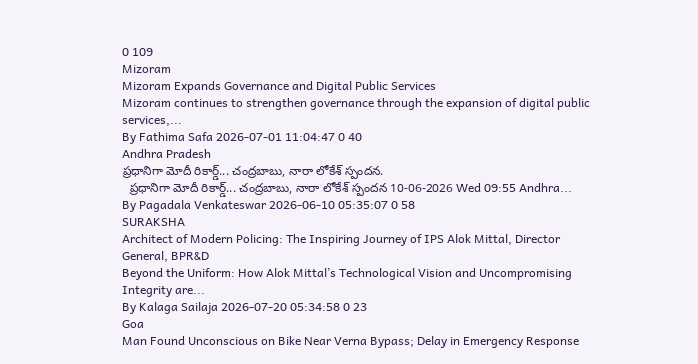0 109
Mizoram
Mizoram Expands Governance and Digital Public Services
Mizoram continues to strengthen governance through the expansion of digital public services,...
By Fathima Safa 2026-07-01 11:04:47 0 40
Andhra Pradesh
ప్రధానిగా మోదీ రికార్డ్... చంద్రబాబు, నారా లోకేశ్ స్పందన.
  ప్రధానిగా మోదీ రికార్డ్... చంద్రబాబు, నారా లోకేశ్ స్పందన 10-06-2026 Wed 09:55 Andhra...
By Pagadala Venkateswar 2026-06-10 05:35:07 0 58
SURAKSHA
Architect of Modern Policing: The Inspiring Journey of IPS Alok Mittal, Director General, BPR&D
Beyond the Uniform: How Alok Mittal’s Technological Vision and Uncompromising Integrity are...
By Kalaga Sailaja 2026-07-20 05:34:58 0 23
Goa
Man Found Unconscious on Bike Near Verna Bypass; Delay in Emergency Response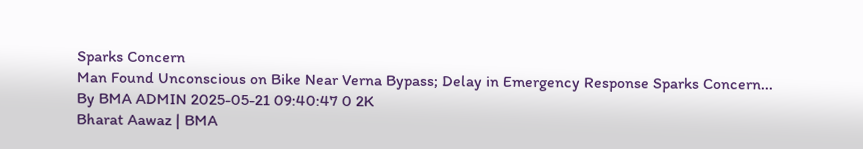Sparks Concern
Man Found Unconscious on Bike Near Verna Bypass; Delay in Emergency Response Sparks Concern...
By BMA ADMIN 2025-05-21 09:40:47 0 2K
Bharat Aawaz | BMA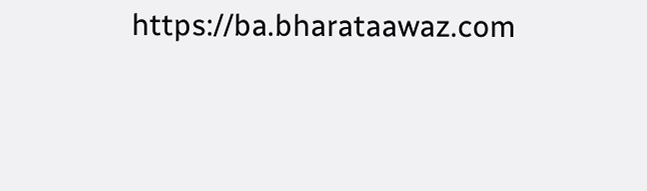https://ba.bharataawaz.com